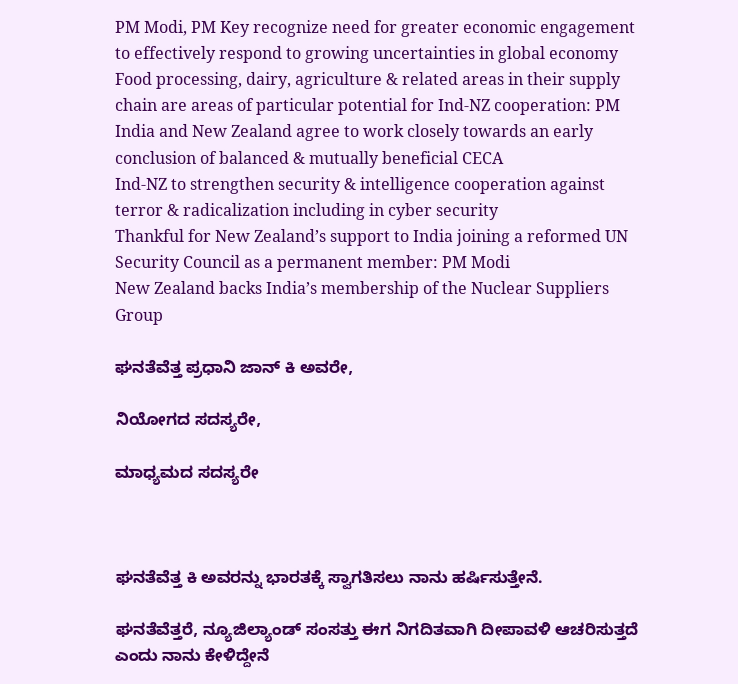PM Modi, PM Key recognize need for greater economic engagement to effectively respond to growing uncertainties in global economy
Food processing, dairy, agriculture & related areas in their supply chain are areas of particular potential for Ind-NZ cooperation: PM
India and New Zealand agree to work closely towards an early conclusion of balanced & mutually beneficial CECA
Ind-NZ to strengthen security & intelligence cooperation against terror & radicalization including in cyber security
Thankful for New Zealand’s support to India joining a reformed UN Security Council as a permanent member: PM Modi
New Zealand backs India’s membership of the Nuclear Suppliers Group

ಘನತೆವೆತ್ತ ಪ್ರಧಾನಿ ಜಾನ್ ಕಿ ಅವರೇ,

ನಿಯೋಗದ ಸದಸ್ಯರೇ,

ಮಾಧ್ಯಮದ ಸದಸ್ಯರೇ



ಘನತೆವೆತ್ತ ಕಿ ಅವರನ್ನು ಭಾರತಕ್ಕೆ ಸ್ವಾಗತಿಸಲು ನಾನು ಹರ್ಷಿಸುತ್ತೇನೆ.

ಘನತೆವೆತ್ತರೆ, ನ್ಯೂಜಿಲ್ಯಾಂಡ್ ಸಂಸತ್ತು ಈಗ ನಿಗದಿತವಾಗಿ ದೀಪಾವಳಿ ಆಚರಿಸುತ್ತದೆ ಎಂದು ನಾನು ಕೇಳಿದ್ದೇನೆ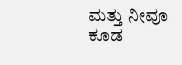ಮತ್ತು ನೀವೂ ಕೂಡ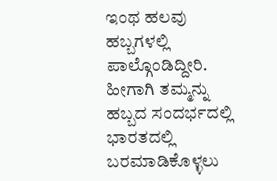ಇಂಥ ಹಲವು ಹಬ್ಬಗಳಲ್ಲಿ ಪಾಲ್ಗೊಂಡಿದ್ದೀರಿ. ಹೀಗಾಗಿ ತಮ್ಮನ್ನು ಹಬ್ಬದ ಸಂದರ್ಭದಲ್ಲಿ ಭಾರತದಲ್ಲಿ ಬರಮಾಡಿಕೊಳ್ಳಲು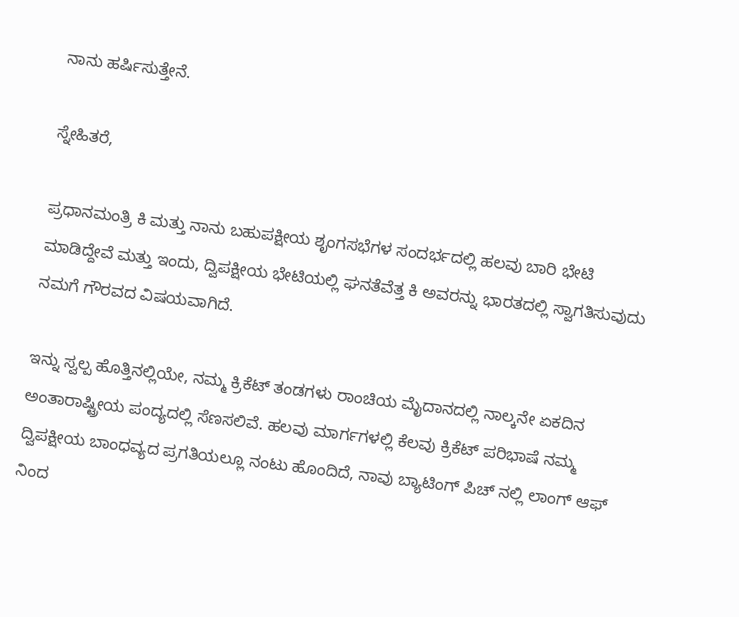ನಾನು ಹರ್ಷಿಸುತ್ತೇನೆ.

ಸ್ನೇಹಿತರೆ,

ಪ್ರಧಾನಮಂತ್ರಿ ಕಿ ಮತ್ತು ನಾನು ಬಹುಪಕ್ಷೀಯ ಶೃಂಗಸಭೆಗಳ ಸಂದರ್ಭದಲ್ಲಿ ಹಲವು ಬಾರಿ ಭೇಟಿ ಮಾಡಿದ್ದೇವೆ ಮತ್ತು ಇಂದು, ದ್ವಿಪಕ್ಷೀಯ ಭೇಟಿಯಲ್ಲಿ ಘನತೆವೆತ್ತ ಕಿ ಅವರನ್ನು ಭಾರತದಲ್ಲಿ ಸ್ವಾಗತಿಸುವುದು ನಮಗೆ ಗೌರವದ ವಿಷಯವಾಗಿದೆ.

ಇನ್ನು ಸ್ವಲ್ಪ ಹೊತ್ತಿನಲ್ಲಿಯೇ, ನಮ್ಮ ಕ್ರಿಕೆಟ್ ತಂಡಗಳು ರಾಂಚಿಯ ಮೈದಾನದಲ್ಲಿ ನಾಲ್ಕನೇ ಏಕದಿನ ಅಂತಾರಾಷ್ಟ್ರೀಯ ಪಂದ್ಯದಲ್ಲಿ ಸೆಣಸಲಿವೆ. ಹಲವು ಮಾರ್ಗಗಳಲ್ಲಿ ಕೆಲವು ಕ್ರಿಕೆಟ್ ಪರಿಭಾಷೆ ನಮ್ಮ ದ್ವಿಪಕ್ಷೀಯ ಬಾಂಧವ್ಯದ ಪ್ರಗತಿಯಲ್ಲೂ ನಂಟು ಹೊಂದಿದೆ, ನಾವು ಬ್ಯಾಟಿಂಗ್ ಪಿಚ್ ನಲ್ಲಿ ಲಾಂಗ್ ಆಫ್ ನಿಂದ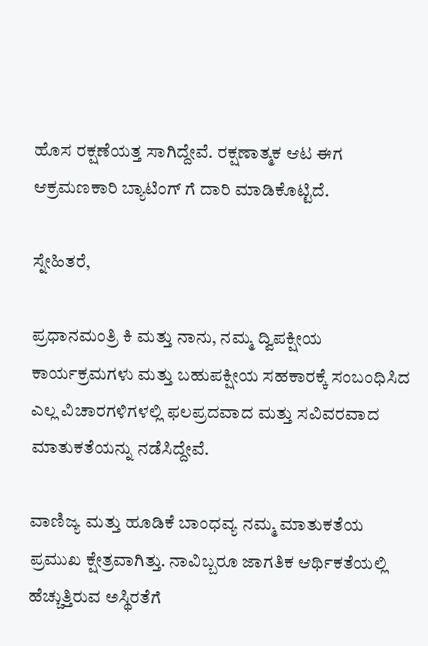ಹೊಸ ರಕ್ಷಣೆಯತ್ತ ಸಾಗಿದ್ದೇವೆ. ರಕ್ಷಣಾತ್ಮಕ ಆಟ ಈಗ ಆಕ್ರಮಣಕಾರಿ ಬ್ಯಾಟಿಂಗ್ ಗೆ ದಾರಿ ಮಾಡಿಕೊಟ್ಟಿದೆ.

ಸ್ನೇಹಿತರೆ,

ಪ್ರಧಾನಮಂತ್ರಿ ಕಿ ಮತ್ತು ನಾನು, ನಮ್ಮ ದ್ವಿಪಕ್ಷೀಯ ಕಾರ್ಯಕ್ರಮಗಳು ಮತ್ತು ಬಹುಪಕ್ಷೀಯ ಸಹಕಾರಕ್ಕೆ ಸಂಬಂಧಿಸಿದ ಎಲ್ಲ ವಿಚಾರಗಳಿಗಳಲ್ಲಿ ಫಲಪ್ರದವಾದ ಮತ್ತು ಸವಿವರವಾದ ಮಾತುಕತೆಯನ್ನು ನಡೆಸಿದ್ದೇವೆ.

ವಾಣಿಜ್ಯ ಮತ್ತು ಹೂಡಿಕೆ ಬಾಂಧವ್ಯ ನಮ್ಮ ಮಾತುಕತೆಯ ಪ್ರಮುಖ ಕ್ಷೇತ್ರವಾಗಿತ್ತು. ನಾವಿಬ್ಬರೂ ಜಾಗತಿಕ ಆರ್ಥಿಕತೆಯಲ್ಲಿ ಹೆಚ್ಚುತ್ತಿರುವ ಅಸ್ಥಿರತೆಗೆ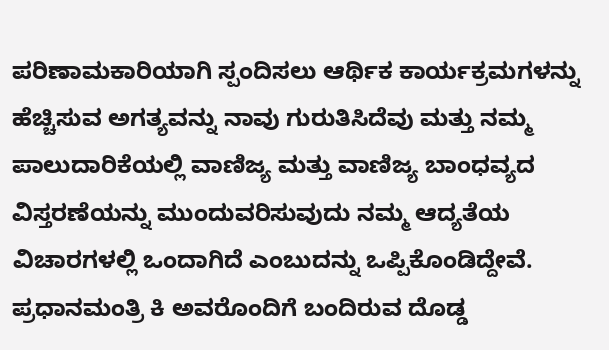ಪರಿಣಾಮಕಾರಿಯಾಗಿ ಸ್ಪಂದಿಸಲು ಆರ್ಥಿಕ ಕಾರ್ಯಕ್ರಮಗಳನ್ನು ಹೆಚ್ಚಿಸುವ ಅಗತ್ಯವನ್ನು ನಾವು ಗುರುತಿಸಿದೆವು ಮತ್ತು ನಮ್ಮ ಪಾಲುದಾರಿಕೆಯಲ್ಲಿ ವಾಣಿಜ್ಯ ಮತ್ತು ವಾಣಿಜ್ಯ ಬಾಂಧವ್ಯದ ವಿಸ್ತರಣೆಯನ್ನು ಮುಂದುವರಿಸುವುದು ನಮ್ಮ ಆದ್ಯತೆಯ ವಿಚಾರಗಳಲ್ಲಿ ಒಂದಾಗಿದೆ ಎಂಬುದನ್ನು ಒಪ್ಪಿಕೊಂಡಿದ್ದೇವೆ. ಪ್ರಧಾನಮಂತ್ರಿ ಕಿ ಅವರೊಂದಿಗೆ ಬಂದಿರುವ ದೊಡ್ಡ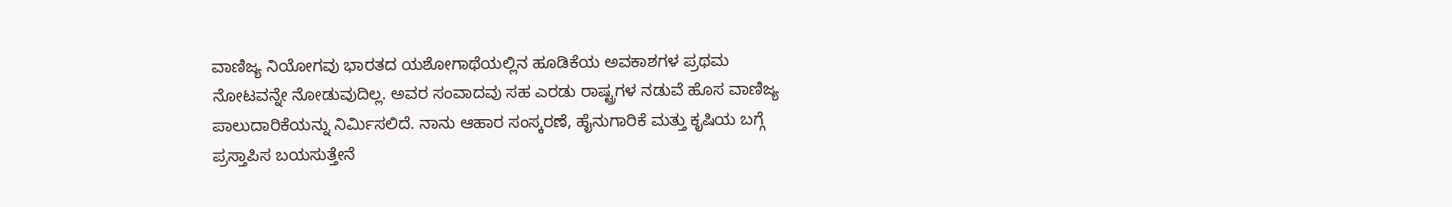ವಾಣಿಜ್ಯ ನಿಯೋಗವು ಭಾರತದ ಯಶೋಗಾಥೆಯಲ್ಲಿನ ಹೂಡಿಕೆಯ ಅವಕಾಶಗಳ ಪ್ರಥಮ ನೋಟವನ್ನೇ ನೋಡುವುದಿಲ್ಲ. ಅವರ ಸಂವಾದವು ಸಹ ಎರಡು ರಾಷ್ಟ್ರಗಳ ನಡುವೆ ಹೊಸ ವಾಣಿಜ್ಯ ಪಾಲುದಾರಿಕೆಯನ್ನು ನಿರ್ಮಿಸಲಿದೆ. ನಾನು ಆಹಾರ ಸಂಸ್ಕರಣೆ, ಹೈನುಗಾರಿಕೆ ಮತ್ತು ಕೃಷಿಯ ಬಗ್ಗೆ ಪ್ರಸ್ತಾಪಿಸ ಬಯಸುತ್ತೇನೆ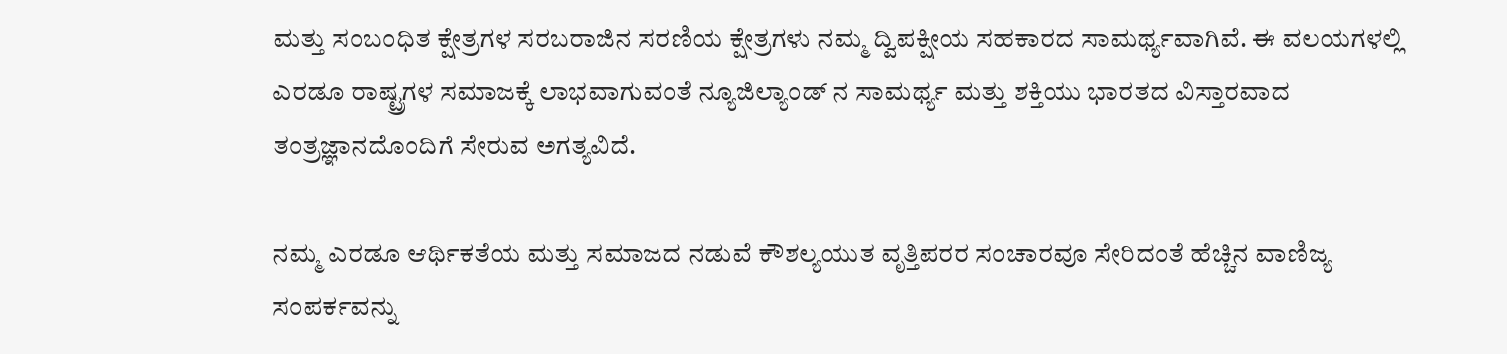ಮತ್ತು ಸಂಬಂಧಿತ ಕ್ಷೇತ್ರಗಳ ಸರಬರಾಜಿನ ಸರಣಿಯ ಕ್ಷೇತ್ರಗಳು ನಮ್ಮ ದ್ವಿಪಕ್ಷೀಯ ಸಹಕಾರದ ಸಾಮರ್ಥ್ಯವಾಗಿವೆ. ಈ ವಲಯಗಳಲ್ಲಿ ಎರಡೂ ರಾಷ್ಟ್ರಗಳ ಸಮಾಜಕ್ಕೆ ಲಾಭವಾಗುವಂತೆ ನ್ಯೂಜಿಲ್ಯಾಂಡ್ ನ ಸಾಮರ್ಥ್ಯ ಮತ್ತು ಶಕ್ತಿಯು ಭಾರತದ ವಿಸ್ತಾರವಾದ ತಂತ್ರಜ್ಞಾನದೊಂದಿಗೆ ಸೇರುವ ಅಗತ್ಯವಿದೆ.

ನಮ್ಮ ಎರಡೂ ಆರ್ಥಿಕತೆಯ ಮತ್ತು ಸಮಾಜದ ನಡುವೆ ಕೌಶಲ್ಯಯುತ ವೃತ್ತಿಪರರ ಸಂಚಾರವೂ ಸೇರಿದಂತೆ ಹೆಚ್ಚಿನ ವಾಣಿಜ್ಯ ಸಂಪರ್ಕವನ್ನು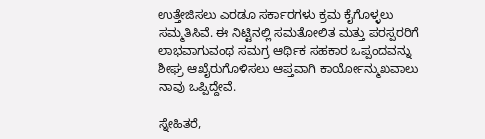ಉತ್ತೇಜಿಸಲು ಎರಡೂ ಸರ್ಕಾರಗಳು ಕ್ರಮ ಕೈಗೊಳ್ಳಲು ಸಮ್ಮತಿಸಿವೆ. ಈ ನಿಟ್ಟಿನಲ್ಲಿ ಸಮತೋಲಿತ ಮತ್ತು ಪರಸ್ಪರರಿಗೆ ಲಾಭವಾಗುವಂಥ ಸಮಗ್ರ ಆರ್ಥಿಕ ಸಹಕಾರ ಒಪ್ಪಂದವನ್ನು ಶೀಘ್ರ ಆಖೈರುಗೊಳಿಸಲು ಆಪ್ತವಾಗಿ ಕಾರ್ಯೋನ್ಮುಖವಾಲು ನಾವು ಒಪ್ಪಿದ್ದೇವೆ.

ಸ್ನೇಹಿತರೆ,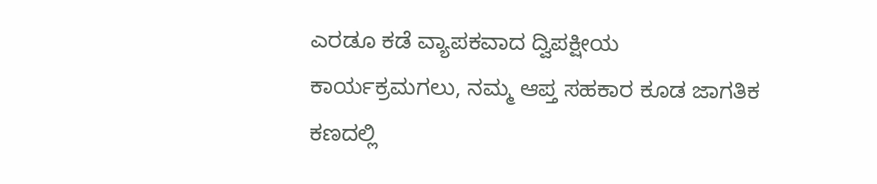ಎರಡೂ ಕಡೆ ವ್ಯಾಪಕವಾದ ದ್ವಿಪಕ್ಷೀಯ ಕಾರ್ಯಕ್ರಮಗಲು, ನಮ್ಮ ಆಪ್ತ ಸಹಕಾರ ಕೂಡ ಜಾಗತಿಕ ಕಣದಲ್ಲಿ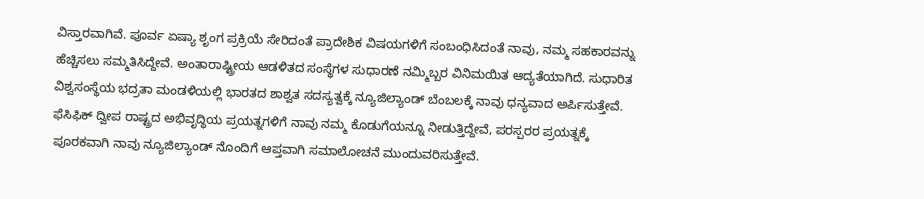ವಿಸ್ತಾರವಾಗಿವೆ. ಪೂರ್ವ ಏಷ್ಯಾ ಶೃಂಗ ಪ್ರಕ್ರಿಯೆ ಸೇರಿದಂತೆ ಪ್ರಾದೇಶಿಕ ವಿಷಯಗಳಿಗೆ ಸಂಬಂಧಿಸಿದಂತೆ ನಾವು, ನಮ್ಮ ಸಹಕಾರವನ್ನು ಹೆಚ್ಚಿಸಲು ಸಮ್ಮತಿಸಿದ್ದೇವೆ. ಅಂತಾರಾಷ್ಟ್ರೀಯ ಆಡಳಿತದ ಸಂಸ್ಥೆಗಳ ಸುಧಾರಣೆ ನಮ್ಮಿಬ್ಬರ ವಿನಿಮಯಿತ ಆದ್ಯತೆಯಾಗಿದೆ. ಸುಧಾರಿತ ವಿಶ್ವಸಂಸ್ಥೆಯ ಭದ್ರತಾ ಮಂಡಳಿಯಲ್ಲಿ ಭಾರತದ ಶಾಶ್ವತ ಸದಸ್ಯತ್ವಕ್ಕೆ ನ್ಯೂಜಿಲ್ಯಾಂಡ್ ಬೆಂಬಲಕ್ಕೆ ನಾವು ಧನ್ಯವಾದ ಅರ್ಪಿಸುತ್ತೇವೆ. ಫೆಸಿಫಿಕ್ ದ್ವೀಪ ರಾಷ್ಟ್ರದ ಅಭಿವೃದ್ಧಿಯ ಪ್ರಯತ್ನಗಳಿಗೆ ನಾವು ನಮ್ಮ ಕೊಡುಗೆಯನ್ನೂ ನೀಡುತ್ತಿದ್ದೇವೆ, ಪರಸ್ಪರರ ಪ್ರಯತ್ನಕ್ಕೆ ಪೂರಕವಾಗಿ ನಾವು ನ್ಯೂಜಿಲ್ಯಾಂಡ್ ನೊಂದಿಗೆ ಆಪ್ತವಾಗಿ ಸಮಾಲೋಚನೆ ಮುಂದುವರಿಸುತ್ತೇವೆ.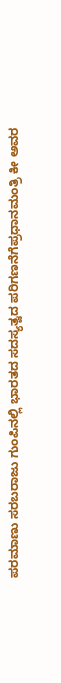ಪರಮಾಣು ಸರಬರಾಜು ಗುಂಪಿನಲ್ಲಿ ಭಾರತದ ಸದಸ್ಯತ್ವದ ಪರಿಗಣನೆಗೆಪ್ರಧಾನಮಂತ್ರಿ ಕೀ ಅವರ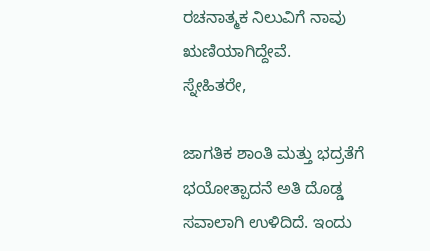ರಚನಾತ್ಮಕ ನಿಲುವಿಗೆ ನಾವು ಋಣಿಯಾಗಿದ್ದೇವೆ.
ಸ್ನೇಹಿತರೇ,

ಜಾಗತಿಕ ಶಾಂತಿ ಮತ್ತು ಭದ್ರತೆಗೆ ಭಯೋತ್ಪಾದನೆ ಅತಿ ದೊಡ್ಡ ಸವಾಲಾಗಿ ಉಳಿದಿದೆ. ಇಂದು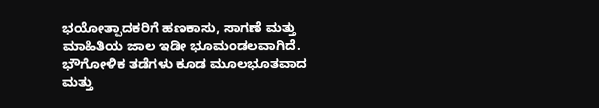ಭಯೋತ್ಪಾದಕರಿಗೆ ಹಣಕಾಸು, ಸಾಗಣೆ ಮತ್ತು ಮಾಹಿತಿಯ ಜಾಲ ಇಡೀ ಭೂಮಂಡಲವಾಗಿದೆ. ಭೌಗೋಳಿಕ ತಡೆಗಳು ಕೂಡ ಮೂಲಭೂತವಾದ ಮತ್ತು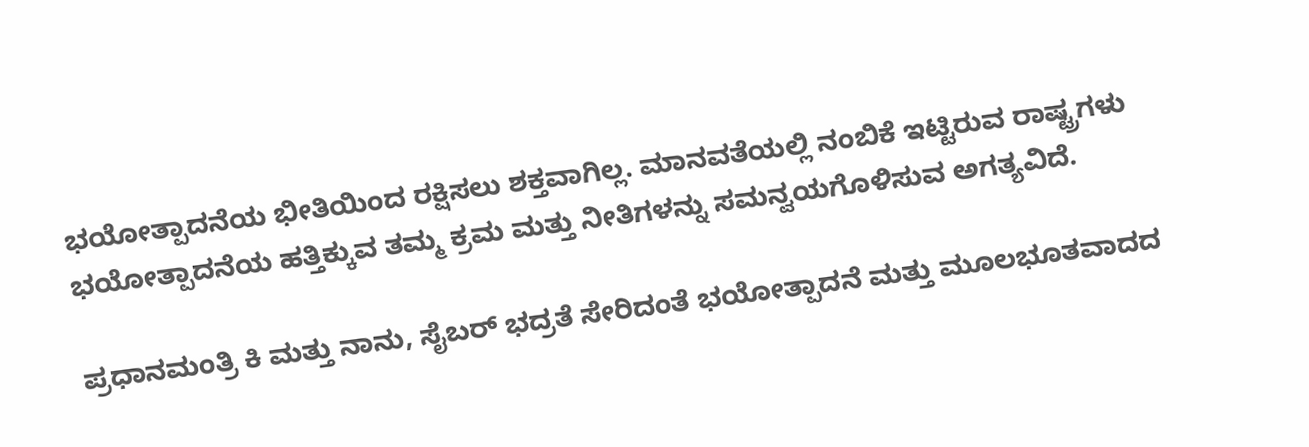ಭಯೋತ್ಪಾದನೆಯ ಭೀತಿಯಿಂದ ರಕ್ಷಿಸಲು ಶಕ್ತವಾಗಿಲ್ಲ. ಮಾನವತೆಯಲ್ಲಿ ನಂಬಿಕೆ ಇಟ್ಟಿರುವ ರಾಷ್ಟ್ರಗಳು ಭಯೋತ್ಪಾದನೆಯ ಹತ್ತಿಕ್ಕುವ ತಮ್ಮ ಕ್ರಮ ಮತ್ತು ನೀತಿಗಳನ್ನು ಸಮನ್ವಯಗೊಳಿಸುವ ಅಗತ್ಯವಿದೆ.

ಪ್ರಧಾನಮಂತ್ರಿ ಕಿ ಮತ್ತು ನಾನು, ಸೈಬರ್ ಭದ್ರತೆ ಸೇರಿದಂತೆ ಭಯೋತ್ಪಾದನೆ ಮತ್ತು ಮೂಲಭೂತವಾದದ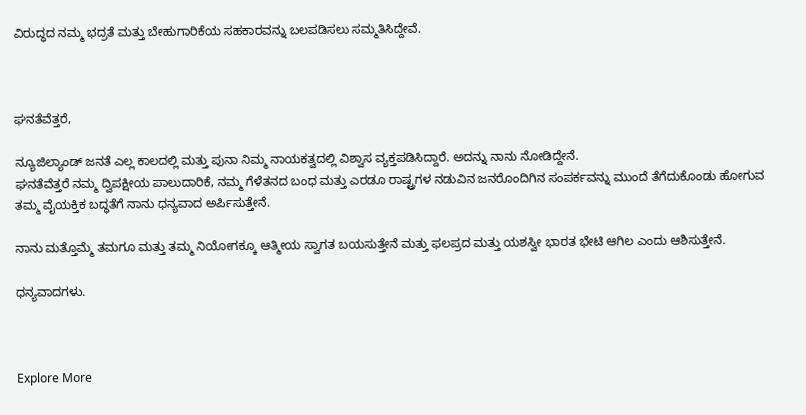ವಿರುದ್ಧದ ನಮ್ಮ ಭದ್ರತೆ ಮತ್ತು ಬೇಹುಗಾರಿಕೆಯ ಸಹಕಾರವನ್ನು ಬಲಪಡಿಸಲು ಸಮ್ಮತಿಸಿದ್ದೇವೆ.



ಘನತೆವೆತ್ತರೆ,

ನ್ಯೂಜಿಲ್ಯಾಂಡ್ ಜನತೆ ಎಲ್ಲ ಕಾಲದಲ್ಲಿ ಮತ್ತು ಪುನಾ ನಿಮ್ಮ ನಾಯಕತ್ವದಲ್ಲಿ ವಿಶ್ವಾಸ ವ್ಯಕ್ತಪಡಿಸಿದ್ದಾರೆ. ಅದನ್ನು ನಾನು ನೋಡಿದ್ದೇನೆ.
ಘನತೆವೆತ್ತರೆ ನಮ್ಮ ದ್ವಿಪಕ್ಷೀಯ ಪಾಲುದಾರಿಕೆ, ನಮ್ಮ ಗೆಳೆತನದ ಬಂಧ ಮತ್ತು ಎರಡೂ ರಾಷ್ಟ್ರಗಳ ನಡುವಿನ ಜನರೊಂದಿಗಿನ ಸಂಪರ್ಕವನ್ನು ಮುಂದೆ ತೆಗೆದುಕೊಂಡು ಹೋಗುವ ತಮ್ಮ ವೈಯಕ್ತಿಕ ಬದ್ಧತೆಗೆ ನಾನು ಧನ್ಯವಾದ ಅರ್ಪಿಸುತ್ತೇನೆ.

ನಾನು ಮತ್ತೊಮ್ಮೆ ತಮಗೂ ಮತ್ತು ತಮ್ಮ ನಿಯೋಗಕ್ಕೂ ಆತ್ಮೀಯ ಸ್ವಾಗತ ಬಯಸುತ್ತೇನೆ ಮತ್ತು ಫಲಪ್ರದ ಮತ್ತು ಯಶಸ್ವೀ ಭಾರತ ಭೇಟಿ ಆಗಿಲ ಎಂದು ಆಶಿಸುತ್ತೇನೆ.

ಧನ್ಯವಾದಗಳು.



Explore More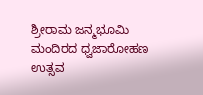ಶ್ರೀರಾಮ ಜನ್ಮಭೂಮಿ ಮಂದಿರದ ಧ್ವಜಾರೋಹಣ ಉತ್ಸವ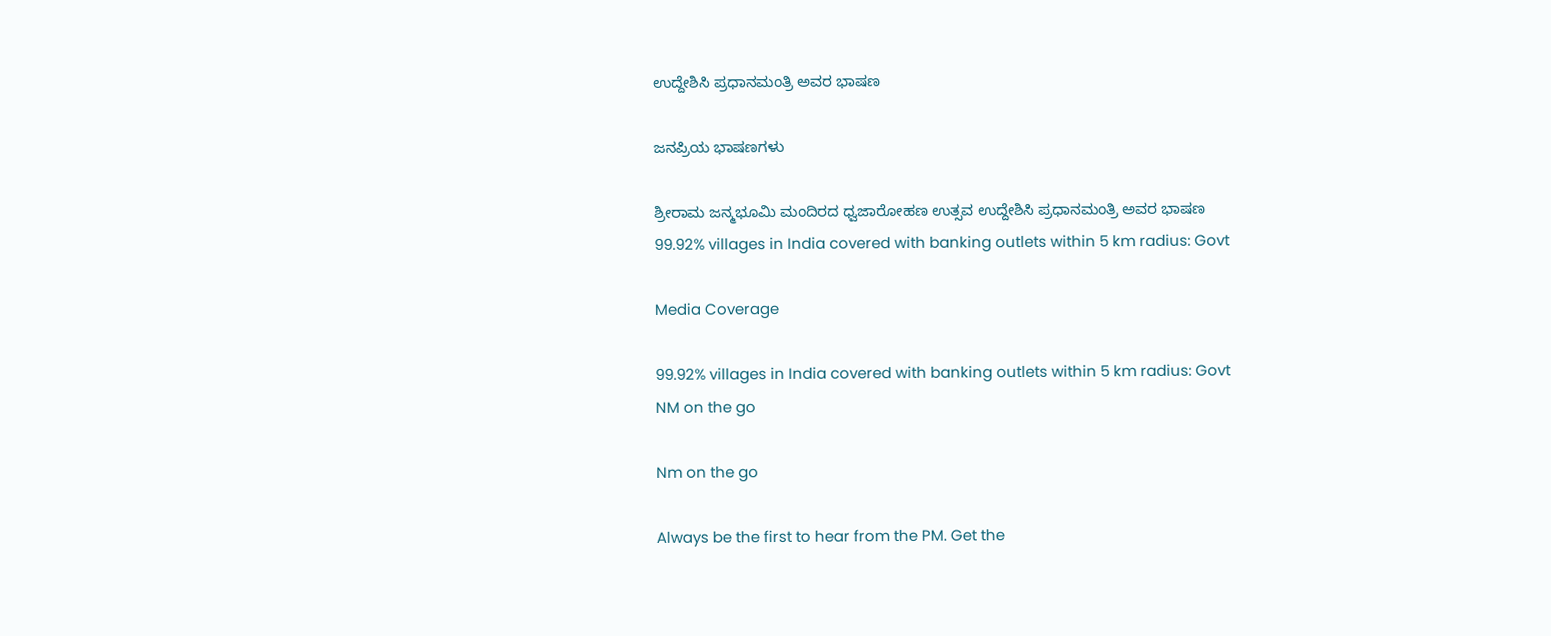ಉದ್ದೇಶಿಸಿ ಪ್ರಧಾನಮಂತ್ರಿ ಅವರ ಭಾಷಣ

ಜನಪ್ರಿಯ ಭಾಷಣಗಳು

ಶ್ರೀರಾಮ ಜನ್ಮಭೂಮಿ ಮಂದಿರದ ಧ್ವಜಾರೋಹಣ ಉತ್ಸವ ಉದ್ದೇಶಿಸಿ ಪ್ರಧಾನಮಂತ್ರಿ ಅವರ ಭಾಷಣ
99.92% villages in India covered with banking outlets within 5 km radius: Govt

Media Coverage

99.92% villages in India covered with banking outlets within 5 km radius: Govt
NM on the go

Nm on the go

Always be the first to hear from the PM. Get the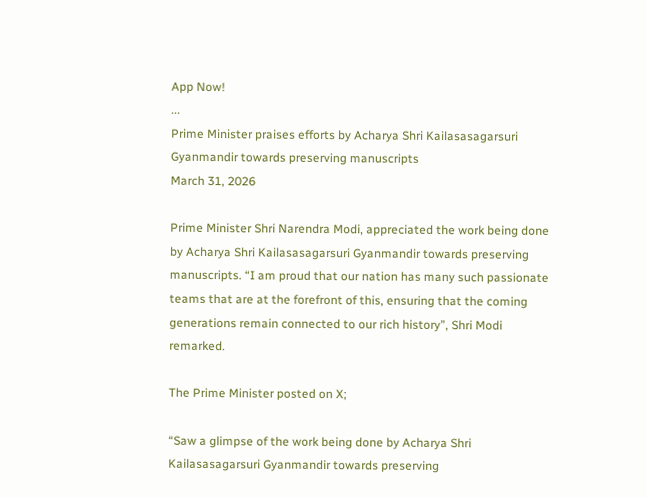App Now!
...
Prime Minister praises efforts by Acharya Shri Kailasasagarsuri Gyanmandir towards preserving manuscripts
March 31, 2026

Prime Minister Shri Narendra Modi, appreciated the work being done by Acharya Shri Kailasasagarsuri Gyanmandir towards preserving manuscripts. “I am proud that our nation has many such passionate teams that are at the forefront of this, ensuring that the coming generations remain connected to our rich history”, Shri Modi remarked.

The Prime Minister posted on X;

“Saw a glimpse of the work being done by Acharya Shri Kailasasagarsuri Gyanmandir towards preserving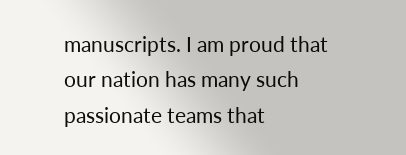manuscripts. I am proud that our nation has many such passionate teams that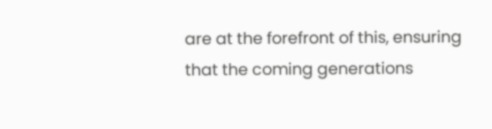are at the forefront of this, ensuring that the coming generations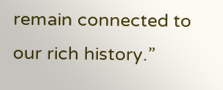remain connected to our rich history.”